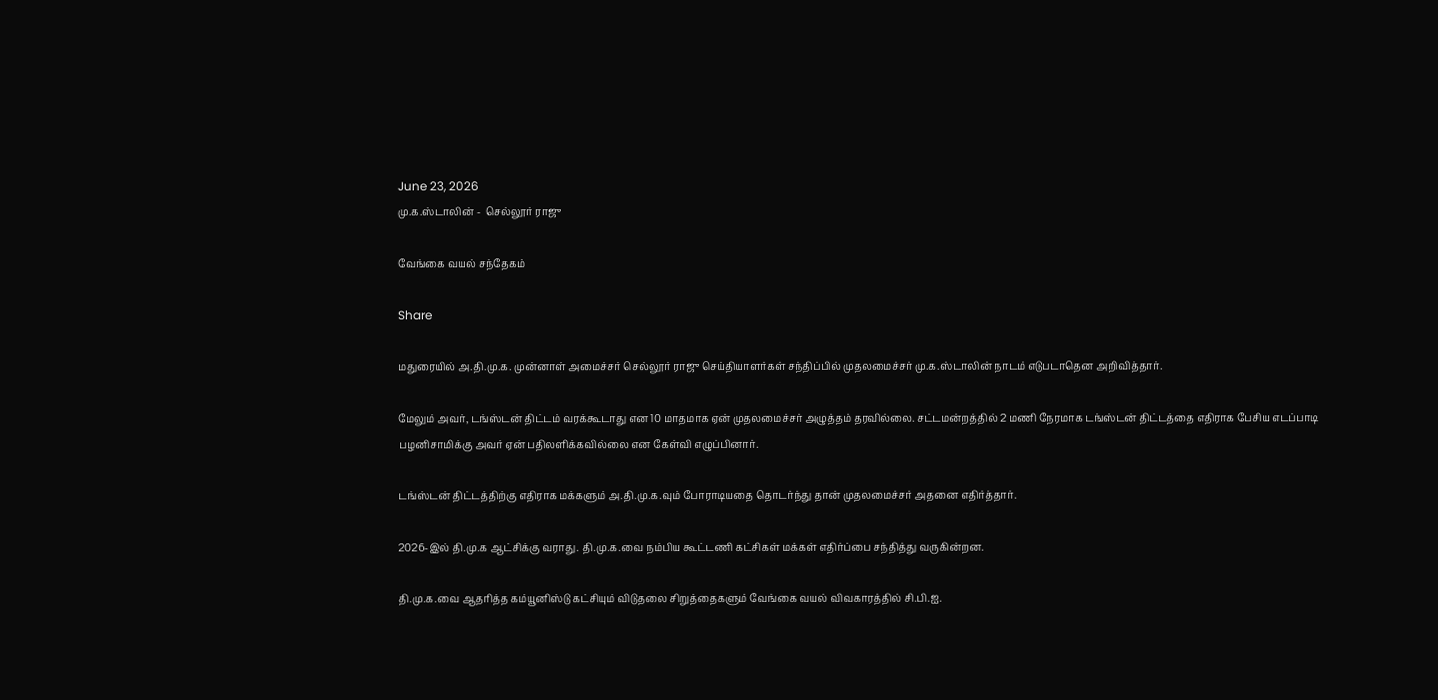June 23, 2026
மு.க.ஸ்டாலின் -  செல்லூர் ராஜு

வேங்கை வயல் சந்தேகம்

Share

மதுரையில் அ.தி.மு.க. முன்னாள் அமைச்சர் செல்லூர் ராஜு செய்தியாளர்கள் சந்திப்பில் முதலமைச்சர் மு.க.ஸ்டாலின் நாடம் எடுபடாதென அறிவித்தார்.

மேலும் அவர், டங்ஸ்டன் திட்டம் வரக்கூடாது என 10 மாதமாக ஏன் முதலமைச்சர் அழுத்தம் தரவில்லை. சட்டமன்றத்தில் 2 மணி நேரமாக டங்ஸ்டன் திட்டத்தை எதிராக பேசிய எடப்பாடி பழனிசாமிக்கு அவர் ஏன் பதிலளிக்கவில்லை என கேள்வி எழுப்பினார்.

டங்ஸ்டன் திட்டத்திற்கு எதிராக மக்களும் அ.தி.மு.க.வும் போராடியதை தொடர்ந்து தான் முதலமைச்சர் அதனை எதிர்த்தார்.

2026-இல் தி.மு.க ஆட்சிக்கு வராது. தி.மு.க.வை நம்பிய கூட்டணி கட்சிகள் மக்கள் எதிர்ப்பை சந்தித்து வருகின்றன.

தி.மு.க.வை ஆதரித்த கம்யூனிஸ்டு கட்சியும் விடுதலை சிறுத்தைகளும் வேங்கை வயல் விவகாரத்தில் சி.பி.ஐ.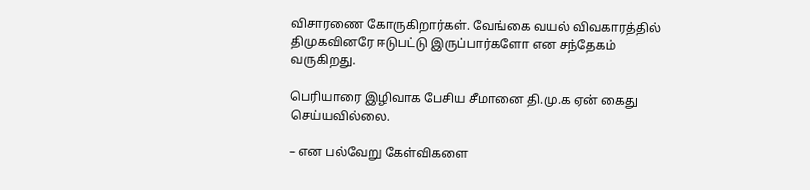விசாரணை கோருகிறார்கள். வேங்கை வயல் விவகாரத்தில் திமுகவினரே ஈடுபட்டு இருப்பார்களோ என சந்தேகம் வருகிறது.

பெரியாரை இழிவாக பேசிய சீமானை தி.மு.க ஏன் கைது செய்யவில்லை.

– என பல்வேறு கேள்விகளை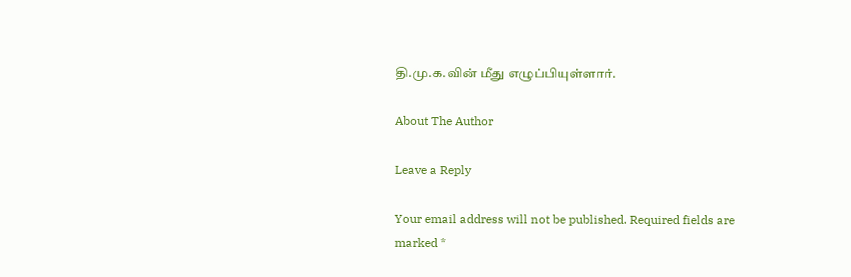தி.மு.க.வின் மீது எழுப்பியுள்ளார்.

About The Author

Leave a Reply

Your email address will not be published. Required fields are marked *